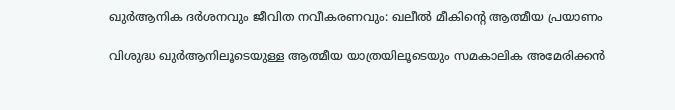ഖുർആനിക ദർശനവും ജീവിത നവീകരണവും: ഖലീൽ മീകിൻ്റെ ആത്മീയ പ്രയാണം

വിശുദ്ധ ഖുർആനിലൂടെയുള്ള ആത്മീയ യാത്രയിലൂടെയും സമകാലിക അമേരിക്കൻ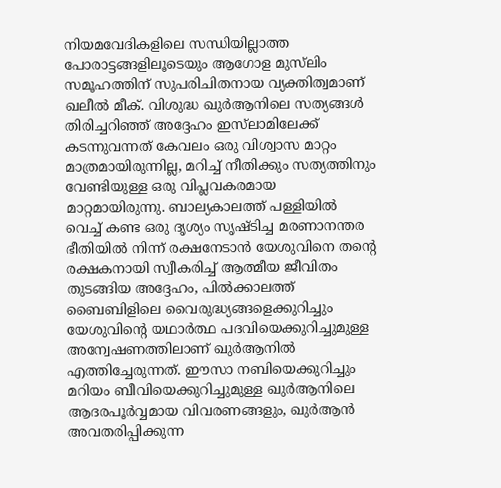നിയമവേദികളിലെ സന്ധിയില്ലാത്ത പോരാട്ടങ്ങളിലൂടെയും ആഗോള മുസ്‍ലിം സമൂഹത്തിന് സുപരിചിതനായ വ്യക്തിത്വമാണ് ഖലീൽ മീക്. വിശുദ്ധ ഖുർആനിലെ സത്യങ്ങൾ തിരിച്ചറിഞ്ഞ് അദ്ദേഹം ഇസ്‌ലാമിലേക്ക് കടന്നുവന്നത് കേവലം ഒരു വിശ്വാസ മാറ്റം മാത്രമായിരുന്നില്ല, മറിച്ച് നീതിക്കും സത്യത്തിനും വേണ്ടിയുള്ള ഒരു വിപ്ലവകരമായ മാറ്റമായിരുന്നു. ബാല്യകാലത്ത് പള്ളിയിൽ വെച്ച് കണ്ട ഒരു ദൃശ്യം സൃഷ്ടിച്ച മരണാനന്തര ഭീതിയിൽ നിന്ന് രക്ഷനേടാൻ യേശുവിനെ തന്റെ രക്ഷകനായി സ്വീകരിച്ച് ആത്മീയ ജീവിതം തുടങ്ങിയ അദ്ദേഹം, പിൽക്കാലത്ത് ബൈബിളിലെ വൈരുദ്ധ്യങ്ങളെക്കുറിച്ചും യേശുവിന്റെ യഥാർത്ഥ പദവിയെക്കുറിച്ചുമുള്ള അന്വേഷണത്തിലാണ് ഖുർആനിൽ എത്തിച്ചേരുന്നത്. ഈസാ നബിയെക്കുറിച്ചും മറിയം ബീവിയെക്കുറിച്ചുമുള്ള ഖുർആനിലെ ആദരപൂർവ്വമായ വിവരണങ്ങളും, ഖുർആൻ അവതരിപ്പിക്കുന്ന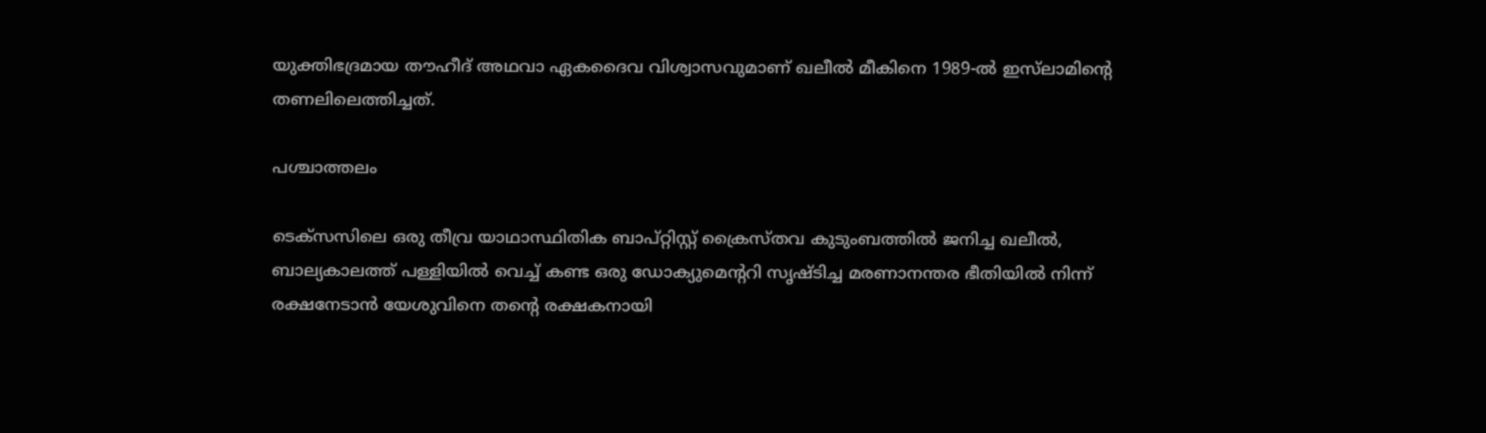യുക്തിഭദ്രമായ തൗഹീദ് അഥവാ ഏകദൈവ വിശ്വാസവുമാണ് ഖലീൽ മീകിനെ 1989-ൽ ഇസ്‌ലാമിന്റെ തണലിലെത്തിച്ചത്.

പശ്ചാത്തലം

ടെക്സസിലെ ഒരു തീവ്ര യാഥാസ്ഥിതിക ബാപ്റ്റിസ്റ്റ് ക്രൈസ്തവ കുടുംബത്തിൽ ജനിച്ച ഖലീൽ, ബാല്യകാലത്ത് പള്ളിയിൽ വെച്ച് കണ്ട ഒരു ഡോക്യുമെന്ററി സൃഷ്ടിച്ച മരണാനന്തര ഭീതിയിൽ നിന്ന് രക്ഷനേടാൻ യേശുവിനെ തന്റെ രക്ഷകനായി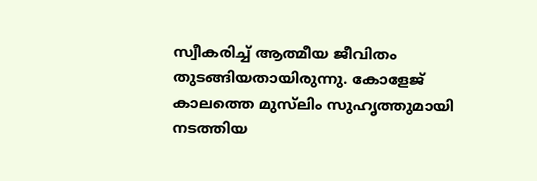സ്വീകരിച്ച് ആത്മീയ ജീവിതം തുടങ്ങിയതായിരുന്നു. കോളേജ് കാലത്തെ മുസ്‍ലിം സുഹൃത്തുമായി നടത്തിയ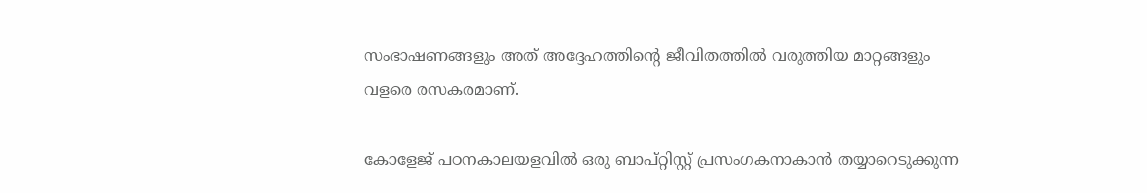സംഭാഷണങ്ങളും അത് അദ്ദേഹത്തിന്റെ ജീവിതത്തിൽ വരുത്തിയ മാറ്റങ്ങളും വളരെ രസകരമാണ്.

കോളേജ് പഠനകാലയളവിൽ ഒരു ബാപ്റ്റിസ്റ്റ് പ്രസംഗകനാകാൻ തയ്യാറെടുക്കുന്ന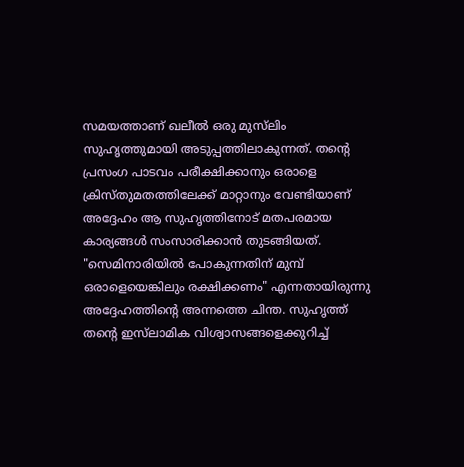സമയത്താണ് ഖലീൽ ഒരു മുസ്‍ലിം സുഹൃത്തുമായി അടുപ്പത്തിലാകുന്നത്. തന്റെ പ്രസംഗ പാടവം പരീക്ഷിക്കാനും ഒരാളെ ക്രിസ്തുമതത്തിലേക്ക് മാറ്റാനും വേണ്ടിയാണ് അദ്ദേഹം ആ സുഹൃത്തിനോട് മതപരമായ കാര്യങ്ങൾ സംസാരിക്കാൻ തുടങ്ങിയത്. "സെമിനാരിയിൽ പോകുന്നതിന് മുമ്പ് ഒരാളെയെങ്കിലും രക്ഷിക്കണം" എന്നതായിരുന്നു അദ്ദേഹത്തിന്റെ അന്നത്തെ ചിന്ത. സുഹൃത്ത് തന്റെ ഇസ്‌ലാമിക വിശ്വാസങ്ങളെക്കുറിച്ച്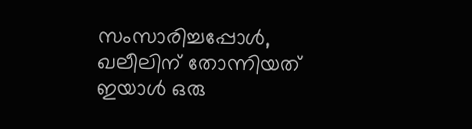സംസാരിച്ചപ്പോൾ, ഖലീലിന് തോന്നിയത് ഇയാൾ ഒരു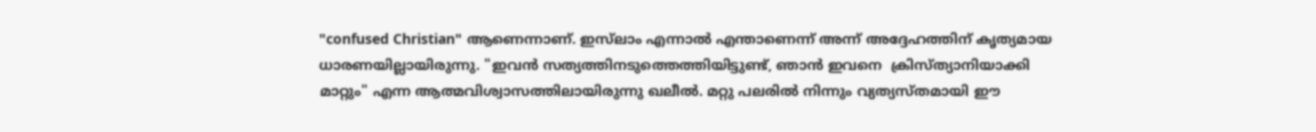"confused Christian" ആണെന്നാണ്. ഇസ്‌ലാം എന്നാൽ എന്താണെന്ന് അന്ന് അദ്ദേഹത്തിന് കൃത്യമായ ധാരണയില്ലായിരുന്നു. "ഇവൻ സത്യത്തിനടുത്തെത്തിയിട്ടുണ്ട്, ഞാൻ ഇവനെ  ക്രിസ്ത്യാനിയാക്കി മാറ്റും" എന്ന ആത്മവിശ്വാസത്തിലായിരുന്നു ഖലീൽ. മറ്റു പലരിൽ നിന്നും വ്യത്യസ്തമായി ഈ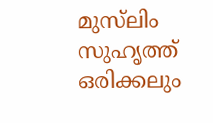മുസ്‍ലിം സുഹൃത്ത് ഒരിക്കലും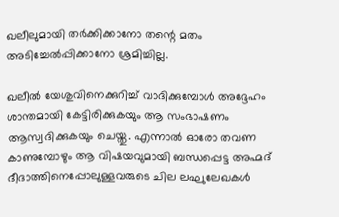ഖലീലുമായി തർക്കിക്കാനോ തന്റെ മതം അടിച്ചേൽപ്പിക്കാനോ ശ്രമിച്ചില്ല.

ഖലീൽ യേശുവിനെക്കുറിച്ച് വാദിക്കുമ്പോൾ അദ്ദേഹം ശാന്തമായി കേട്ടിരിക്കുകയും ആ സംഭാഷണം ആസ്വദിക്കുകയും ചെയ്തു. എന്നാൽ ഓരോ തവണ കാണുമ്പോഴും ആ വിഷയവുമായി ബന്ധപ്പെട്ട അഹ്മദ് ദീദാത്തിനെപ്പോലുള്ളവരുടെ ചില ലഘുലേഖകൾ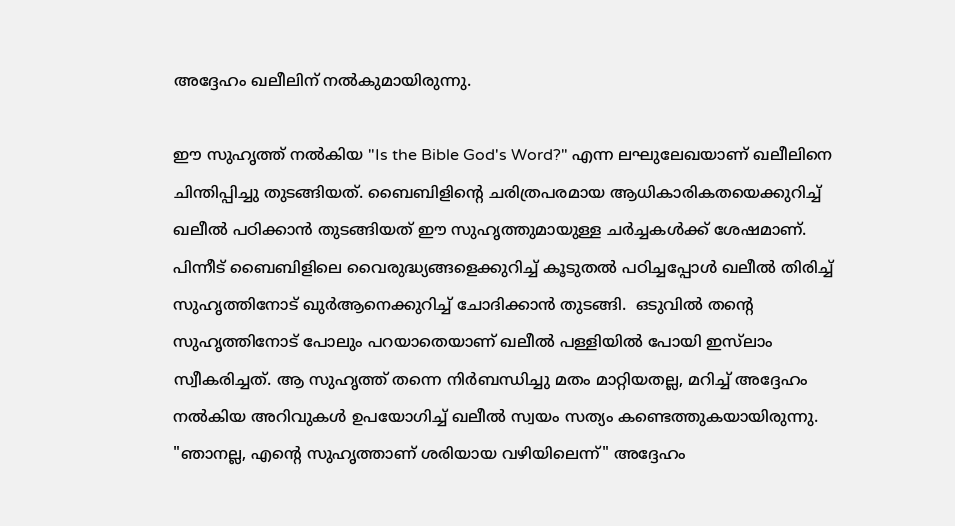അദ്ദേഹം ഖലീലിന് നൽകുമായിരുന്നു.

ഈ സുഹൃത്ത് നൽകിയ "Is the Bible God's Word?" എന്ന ലഘുലേഖയാണ് ഖലീലിനെ ചിന്തിപ്പിച്ചു തുടങ്ങിയത്. ബൈബിളിന്റെ ചരിത്രപരമായ ആധികാരികതയെക്കുറിച്ച് ഖലീൽ പഠിക്കാൻ തുടങ്ങിയത് ഈ സുഹൃത്തുമായുള്ള ചർച്ചകൾക്ക് ശേഷമാണ്. പിന്നീട് ബൈബിളിലെ വൈരുദ്ധ്യങ്ങളെക്കുറിച്ച് കൂടുതൽ പഠിച്ചപ്പോൾ ഖലീൽ തിരിച്ച് സുഹൃത്തിനോട് ഖുർആനെക്കുറിച്ച് ചോദിക്കാൻ തുടങ്ങി.  ഒടുവിൽ തന്റെ സുഹൃത്തിനോട് പോലും പറയാതെയാണ് ഖലീൽ പള്ളിയിൽ പോയി ഇസ്‌ലാം സ്വീകരിച്ചത്. ആ സുഹൃത്ത് തന്നെ നിർബന്ധിച്ചു മതം മാറ്റിയതല്ല, മറിച്ച് അദ്ദേഹം നൽകിയ അറിവുകൾ ഉപയോഗിച്ച് ഖലീൽ സ്വയം സത്യം കണ്ടെത്തുകയായിരുന്നു. "ഞാനല്ല, എന്റെ സുഹൃത്താണ് ശരിയായ വഴിയിലെന്ന്" അദ്ദേഹം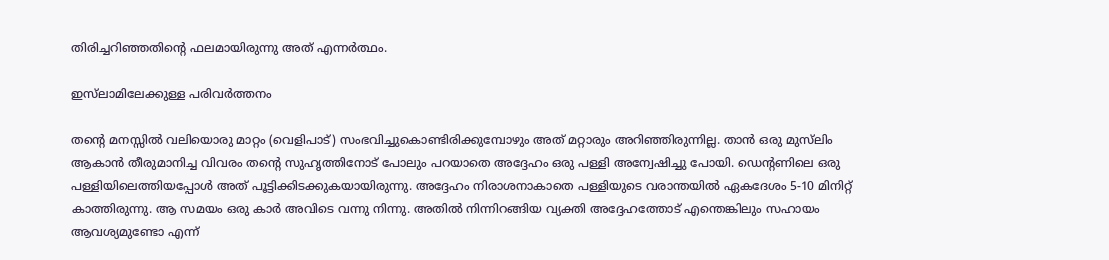തിരിച്ചറിഞ്ഞതിന്റെ ഫലമായിരുന്നു അത് എന്നര്‍ത്ഥം.

ഇസ്‌ലാമിലേക്കുള്ള പരിവർത്തനം

തന്റെ മനസ്സിൽ വലിയൊരു മാറ്റം (വെളിപാട്) സംഭവിച്ചുകൊണ്ടിരിക്കുമ്പോഴും അത് മറ്റാരും അറിഞ്ഞിരുന്നില്ല. താൻ ഒരു മുസ്‍ലിം ആകാൻ തീരുമാനിച്ച വിവരം തന്റെ സുഹൃത്തിനോട് പോലും പറയാതെ അദ്ദേഹം ഒരു പള്ളി അന്വേഷിച്ചു പോയി. ഡെന്റണിലെ ഒരു പള്ളിയിലെത്തിയപ്പോൾ അത് പൂട്ടിക്കിടക്കുകയായിരുന്നു. അദ്ദേഹം നിരാശനാകാതെ പള്ളിയുടെ വരാന്തയിൽ ഏകദേശം 5-10 മിനിറ്റ് കാത്തിരുന്നു. ആ സമയം ഒരു കാർ അവിടെ വന്നു നിന്നു. അതിൽ നിന്നിറങ്ങിയ വ്യക്തി അദ്ദേഹത്തോട് എന്തെങ്കിലും സഹായം ആവശ്യമുണ്ടോ എന്ന്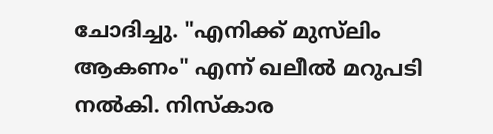ചോദിച്ചു. "എനിക്ക് മുസ്‍ലിം ആകണം" എന്ന് ഖലീൽ മറുപടി നൽകി. നിസ്കാര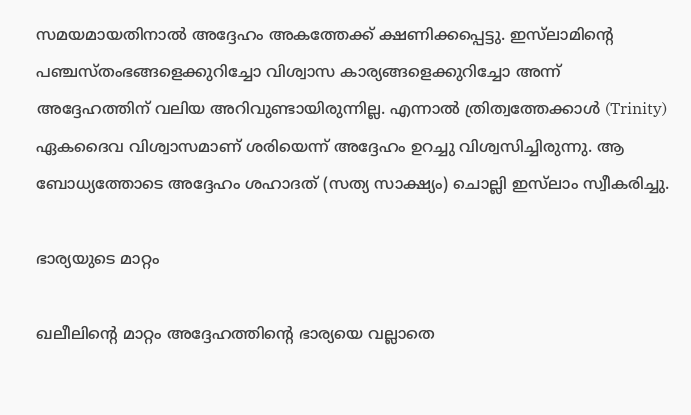സമയമായതിനാൽ അദ്ദേഹം അകത്തേക്ക് ക്ഷണിക്കപ്പെട്ടു. ഇസ്‌ലാമിന്റെ പഞ്ചസ്തംഭങ്ങളെക്കുറിച്ചോ വിശ്വാസ കാര്യങ്ങളെക്കുറിച്ചോ അന്ന് അദ്ദേഹത്തിന് വലിയ അറിവുണ്ടായിരുന്നില്ല. എന്നാൽ ത്രിത്വത്തേക്കാൾ (Trinity) ഏകദൈവ വിശ്വാസമാണ് ശരിയെന്ന് അദ്ദേഹം ഉറച്ചു വിശ്വസിച്ചിരുന്നു. ആ ബോധ്യത്തോടെ അദ്ദേഹം ശഹാദത് (സത്യ സാക്ഷ്യം) ചൊല്ലി ഇസ്‌ലാം സ്വീകരിച്ചു.

ഭാര്യയുടെ മാറ്റം

ഖലീലിന്റെ മാറ്റം അദ്ദേഹത്തിന്റെ ഭാര്യയെ വല്ലാതെ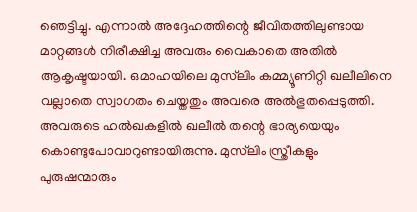ഞെട്ടിച്ചു. എന്നാൽ അദ്ദേഹത്തിന്റെ ജീവിതത്തിലുണ്ടായ മാറ്റങ്ങൾ നിരീക്ഷിച്ച അവരും വൈകാതെ അതില്‍ ആകൃഷ്ടയായി. ഒമാഹയിലെ മുസ്‍ലിം കമ്മ്യൂണിറ്റി ഖലീലിനെ വല്ലാതെ സ്വാഗതം ചെയ്തതും അവരെ അല്‍ഭുതപ്പെടുത്തി. അവരുടെ ഹൽഖകളിൽ ഖലീൽ തന്റെ ഭാര്യയെയും കൊണ്ടുപോവാറുണ്ടായിരുന്നു. മുസ്‍ലിം സ്ത്രീകളും പുരുഷന്മാരും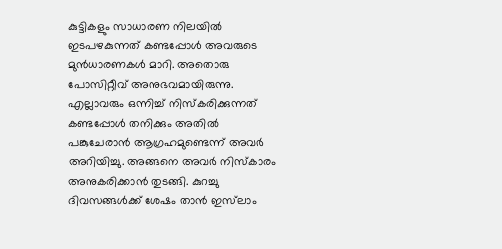കുട്ടികളും സാധാരണ നിലയിൽ ഇടപഴകുന്നത് കണ്ടപ്പോൾ അവരുടെ മുൻധാരണകൾ മാറി. അതൊരു പോസിറ്റീവ് അനുഭവമായിരുന്നു. എല്ലാവരും ഒന്നിച്ച് നിസ്കരിക്കുന്നത് കണ്ടപ്പോൾ തനിക്കും അതിൽ പങ്കുചേരാൻ ആഗ്രഹമുണ്ടെന്ന് അവർ അറിയിച്ചു. അങ്ങനെ അവർ നിസ്കാരം അനുകരിക്കാൻ തുടങ്ങി. കുറച്ചു ദിവസങ്ങൾക്ക് ശേഷം താൻ ഇസ്‌ലാം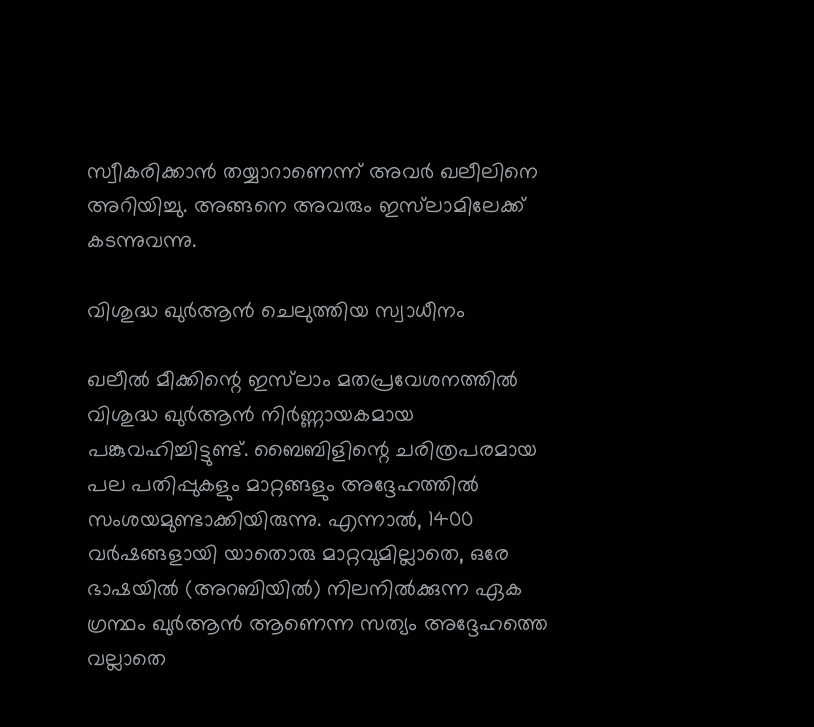സ്വീകരിക്കാൻ തയ്യാറാണെന്ന് അവർ ഖലീലിനെ അറിയിച്ചു. അങ്ങനെ അവരും ഇസ്‌ലാമിലേക്ക് കടന്നുവന്നു.

വിശുദ്ധ ഖുർആൻ ചെലുത്തിയ സ്വാധീനം

ഖലീൽ മീക്കിന്റെ ഇസ്‍ലാം മതപ്രവേശനത്തിൽ വിശുദ്ധ ഖുർആൻ നിർണ്ണായകമായ പങ്കുവഹിച്ചിട്ടുണ്ട്. ബൈബിളിന്റെ ചരിത്രപരമായ പല പതിപ്പുകളും മാറ്റങ്ങളും അദ്ദേഹത്തിൽ സംശയമുണ്ടാക്കിയിരുന്നു. എന്നാൽ, 1400 വർഷങ്ങളായി യാതൊരു മാറ്റവുമില്ലാതെ, ഒരേ ഭാഷയിൽ (അറബിയിൽ) നിലനിൽക്കുന്ന ഏക ഗ്രന്ഥം ഖുർആൻ ആണെന്ന സത്യം അദ്ദേഹത്തെ വല്ലാതെ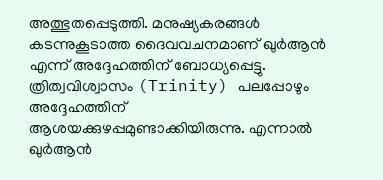അത്ഭുതപ്പെടുത്തി. മനുഷ്യകരങ്ങൾ കടന്നുകൂടാത്ത ദൈവവചനമാണ് ഖുർആൻ എന്ന് അദ്ദേഹത്തിന് ബോധ്യപ്പെട്ടു. ത്രിത്വവിശ്വാസം (Trinity) പലപ്പോഴും അദ്ദേഹത്തിന് ആശയക്കുഴപ്പമുണ്ടാക്കിയിരുന്നു. എന്നാൽ ഖുർആൻ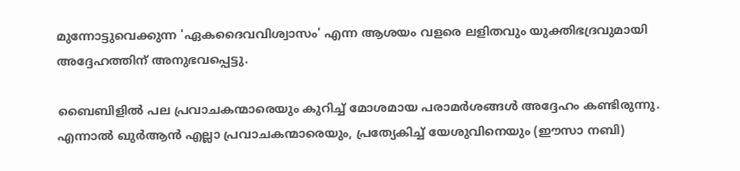മുന്നോട്ടുവെക്കുന്ന 'ഏകദൈവവിശ്വാസം' എന്ന ആശയം വളരെ ലളിതവും യുക്തിഭദ്രവുമായി അദ്ദേഹത്തിന് അനുഭവപ്പെട്ടു.

ബൈബിളില്‍ പല പ്രവാചകന്മാരെയും കുറിച്ച് മോശമായ പരാമർശങ്ങൾ അദ്ദേഹം കണ്ടിരുന്നു. എന്നാൽ ഖുർആൻ എല്ലാ പ്രവാചകന്മാരെയും, പ്രത്യേകിച്ച് യേശുവിനെയും (ഈസാ നബി)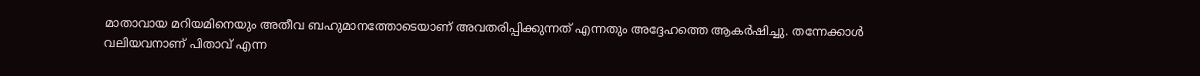മാതാവായ മറിയമിനെയും അതീവ ബഹുമാനത്തോടെയാണ് അവതരിപ്പിക്കുന്നത് എന്നതും അദ്ദേഹത്തെ ആകർഷിച്ചു. തന്നേക്കാള്‍ വലിയവനാണ് പിതാവ് എന്ന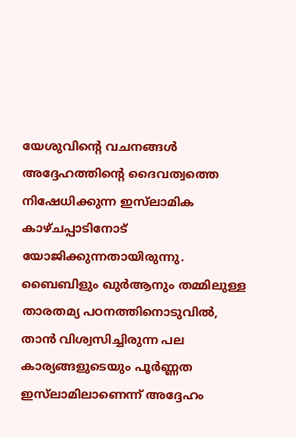യേശുവിന്റെ വചനങ്ങൾ അദ്ദേഹത്തിന്റെ ദൈവത്വത്തെ നിഷേധിക്കുന്ന ഇസ്‌ലാമിക കാഴ്ചപ്പാടിനോട് യോജിക്കുന്നതായിരുന്നു. ബൈബിളും ഖുർആനും തമ്മിലുള്ള താരതമ്യ പഠനത്തിനൊടുവിൽ, താൻ വിശ്വസിച്ചിരുന്ന പല കാര്യങ്ങളുടെയും പൂർണ്ണത ഇസ്‍ലാമിലാണെന്ന് അദ്ദേഹം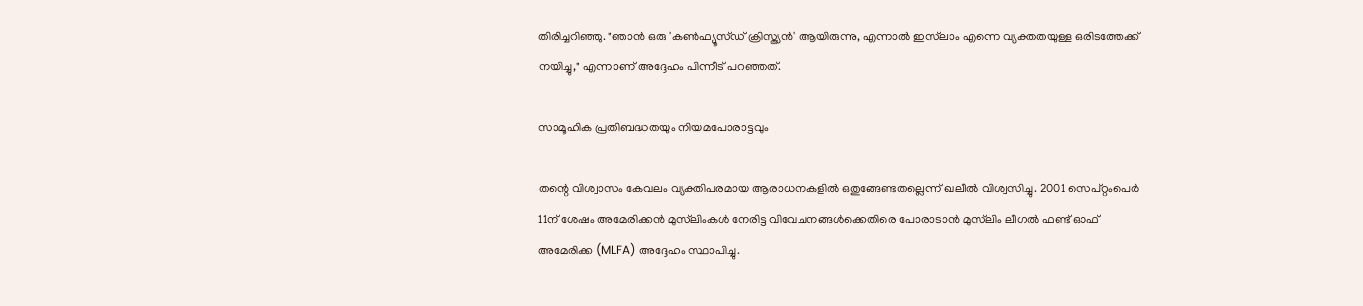തിരിച്ചറിഞ്ഞു. "ഞാൻ ഒരു 'കൺഫ്യൂസ്ഡ് ക്രിസ്ത്യൻ' ആയിരുന്നു, എന്നാൽ ഇസ്‍ലാം എന്നെ വ്യക്തതയുള്ള ഒരിടത്തേക്ക് നയിച്ചു," എന്നാണ് അദ്ദേഹം പിന്നീട് പറഞ്ഞത്.

സാമൂഹിക പ്രതിബദ്ധതയും നിയമപോരാട്ടവും

തന്റെ വിശ്വാസം കേവലം വ്യക്തിപരമായ ആരാധനകളിൽ ഒതുങ്ങേണ്ടതല്ലെന്ന് ഖലീൽ വിശ്വസിച്ചു. 2001 സെപ്റ്റംപെർ 11ന് ശേഷം അമേരിക്കൻ മുസ്‍ലിംകൾ നേരിട്ട വിവേചനങ്ങൾക്കെതിരെ പോരാടാൻ മുസ്‍ലിം ലീഗൽ ഫണ്ട് ഓഫ് അമേരിക്ക (MLFA) അദ്ദേഹം സ്ഥാപിച്ചു.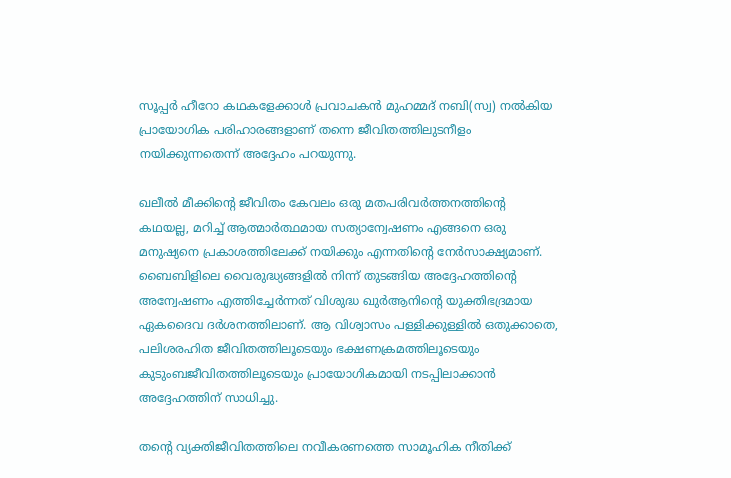സൂപ്പർ ഹീറോ കഥകളേക്കാൾ പ്രവാചകൻ മുഹമ്മദ് നബി(സ്വ) നൽകിയ പ്രായോഗിക പരിഹാരങ്ങളാണ് തന്നെ ജീവിതത്തിലുടനീളം നയിക്കുന്നതെന്ന് അദ്ദേഹം പറയുന്നു.

ഖലീൽ മീക്കിന്റെ ജീവിതം കേവലം ഒരു മതപരിവർത്തനത്തിന്റെ കഥയല്ല, മറിച്ച് ആത്മാർത്ഥമായ സത്യാന്വേഷണം എങ്ങനെ ഒരു മനുഷ്യനെ പ്രകാശത്തിലേക്ക് നയിക്കും എന്നതിന്റെ നേർസാക്ഷ്യമാണ്. ബൈബിളിലെ വൈരുദ്ധ്യങ്ങളിൽ നിന്ന് തുടങ്ങിയ അദ്ദേഹത്തിന്റെ അന്വേഷണം എത്തിച്ചേർന്നത് വിശുദ്ധ ഖുർആനിന്റെ യുക്തിഭദ്രമായ ഏകദൈവ ദർശനത്തിലാണ്. ആ വിശ്വാസം പള്ളിക്കുള്ളിൽ ഒതുക്കാതെ, പലിശരഹിത ജീവിതത്തിലൂടെയും ഭക്ഷണക്രമത്തിലൂടെയും കുടുംബജീവിതത്തിലൂടെയും പ്രായോഗികമായി നടപ്പിലാക്കാൻ അദ്ദേഹത്തിന് സാധിച്ചു.

തന്റെ വ്യക്തിജീവിതത്തിലെ നവീകരണത്തെ സാമൂഹിക നീതിക്ക്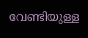വേണ്ടിയുള്ള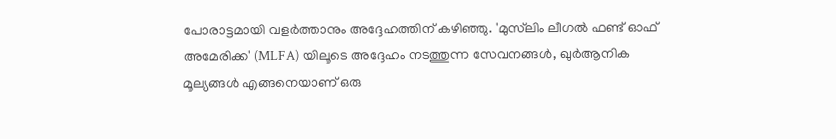പോരാട്ടമായി വളർത്താനും അദ്ദേഹത്തിന് കഴിഞ്ഞു. 'മുസ്‍ലിം ലീഗൽ ഫണ്ട് ഓഫ് അമേരിക്ക' (MLFA) യിലൂടെ അദ്ദേഹം നടത്തുന്ന സേവനങ്ങൾ, ഖുർആനിക മൂല്യങ്ങൾ എങ്ങനെയാണ് ഒരു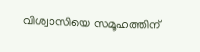വിശ്വാസിയെ സമൂഹത്തിന്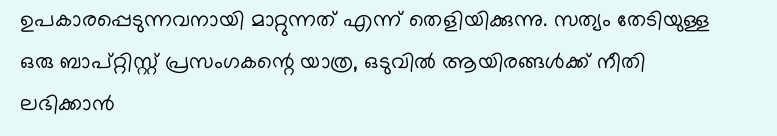ഉപകാരപ്പെടുന്നവനായി മാറ്റുന്നത് എന്ന് തെളിയിക്കുന്നു. സത്യം തേടിയുള്ള ഒരു ബാപ്റ്റിസ്റ്റ് പ്രസംഗകന്റെ യാത്ര, ഒടുവിൽ ആയിരങ്ങൾക്ക് നീതി ലഭിക്കാൻ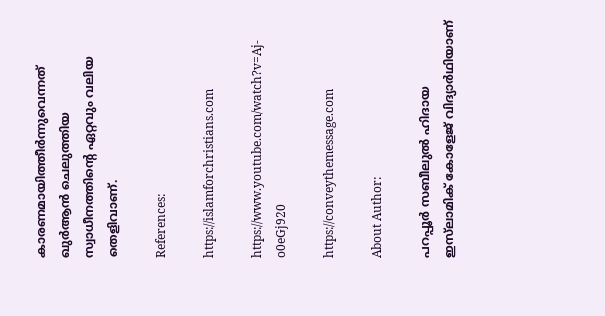കാരണമായിത്തീർന്നുവെന്നത് ഖുർആൻ ചെലുത്തിയ സ്വാധീനത്തിന്റെ ഏറ്റവും വലിയ തെളിവാണ്.

References:

https://islamforchristians.com

https://www.youtube.com/watch?v=Aj-o0eGj920

https://conveythemessage.com

About Author:

പറപ്പൂർ സബീലുൽ ഹിദായ ഇസ്‍ലാമിക് കോളേജ് വിദ്യാർഥിയാണ്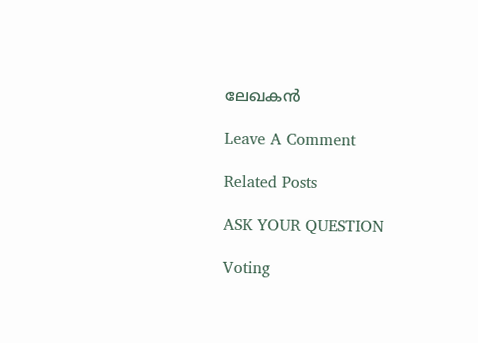ലേഖകന്‍

Leave A Comment

Related Posts

ASK YOUR QUESTION

Voting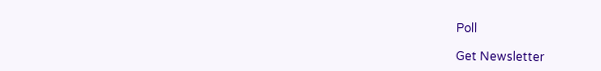Poll

Get Newsletter